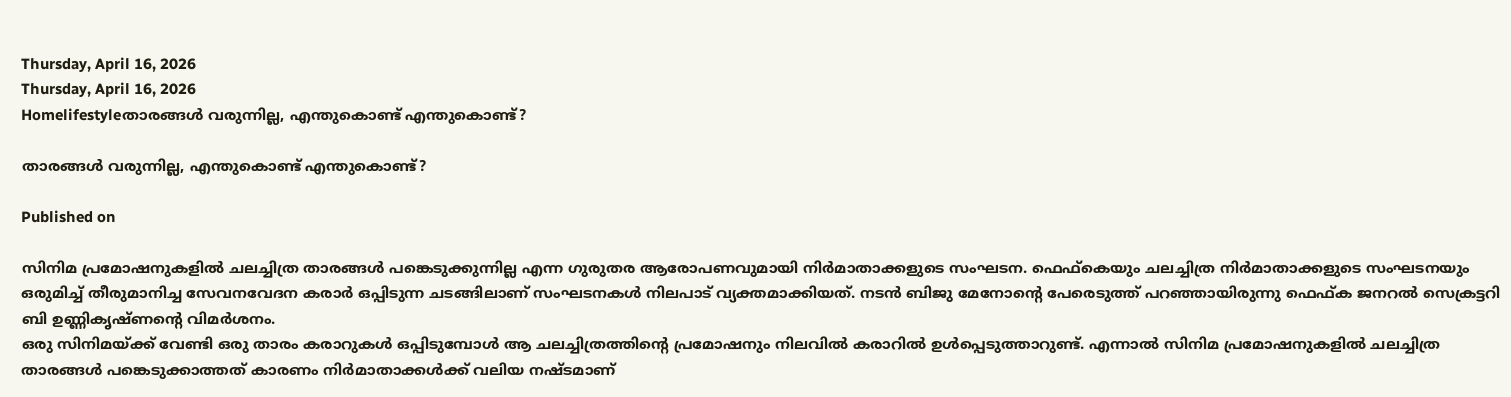Thursday, April 16, 2026
Thursday, April 16, 2026
Homelifestyleതാരങ്ങൾ വരുന്നില്ല, എന്തുകൊണ്ട് എന്തുകൊണ്ട്?

താരങ്ങൾ വരുന്നില്ല, എന്തുകൊണ്ട് എന്തുകൊണ്ട്?

Published on

സിനിമ പ്രമോഷനുകളിൽ ചലച്ചിത്ര താരങ്ങൾ പങ്കെടുക്കുന്നില്ല എന്ന ഗുരുതര ആരോപണവുമായി നിർമാതാക്കളുടെ സംഘടന. ഫെഫ്കെയും ചലച്ചിത്ര നിർമാതാക്കളുടെ സംഘടനയും ഒരുമിച്ച് തീരുമാനിച്ച സേവനവേദന കരാർ ഒപ്പിടുന്ന ചടങ്ങിലാണ് സംഘടനകൾ നിലപാട് വ്യക്തമാക്കിയത്. നടൻ ബിജു മേനോൻ്റെ പേരെടുത്ത് പറഞ്ഞായിരുന്നു ഫെഫ്‌ക ജനറൽ സെക്രട്ടറി ബി ഉണ്ണികൃഷ്ണൻ്റെ വിമർശനം.
ഒരു സിനിമയ്ക്ക് വേണ്ടി ഒരു താരം കരാറുകൾ ഒപ്പിടുമ്പോൾ ആ ചലച്ചിത്രത്തിൻ്റെ പ്രമോഷനും നിലവിൽ കരാറിൽ ഉൾപ്പെടുത്താറുണ്ട്. എന്നാൽ സിനിമ പ്രമോഷനുകളിൽ ചലച്ചിത്ര താരങ്ങൾ പങ്കെടുക്കാത്തത് കാരണം നിർമാതാക്കൾക്ക് വലിയ നഷ്ടമാണ്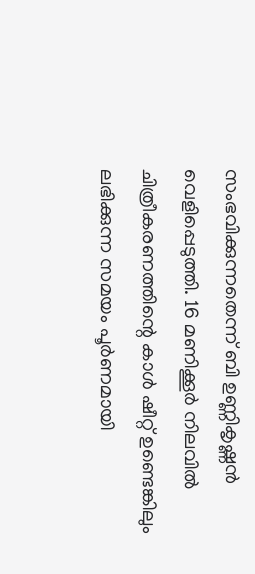സംഭവിക്കുന്നതെന്ന് ബി ഉണ്ണികൃഷ്ണൻ വെളിപ്പെടുത്തി. 16 മണിക്കൂർ നിലവിൽ ചിത്രീകരണത്തിന്റെ കാൾ ഷീറ്റ് ഉണ്ടെങ്കിലും ലഭിക്കുന്ന സമയം പൂർണമായി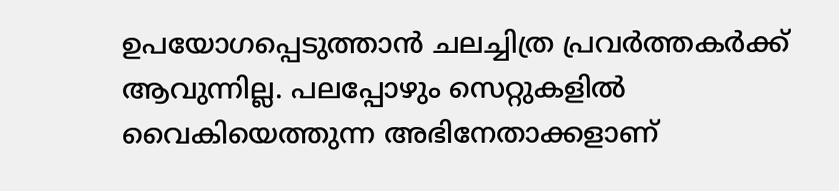ഉപയോഗപ്പെടുത്താൻ ചലച്ചിത്ര പ്രവർത്തകർക്ക് ആവുന്നില്ല. പലപ്പോഴും സെറ്റുകളിൽ വൈകിയെത്തുന്ന അഭിനേതാക്കളാണ്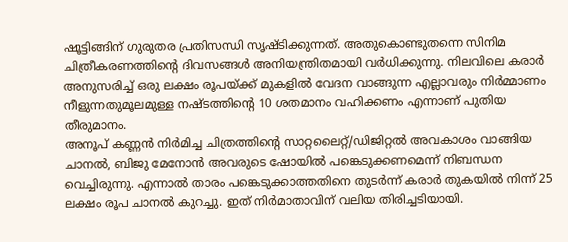ഷൂട്ടിങ്ങിന് ഗുരുതര പ്രതിസന്ധി സൃഷ്ടിക്കുന്നത്. അതുകൊണ്ടുതന്നെ സിനിമ ചിത്രീകരണത്തിൻ്റെ ദിവസങ്ങൾ അനിയന്ത്രിതമായി വർധിക്കുന്നു. നിലവിലെ കരാർ അനുസരിച്ച് ഒരു ലക്ഷം രൂപയ്ക്ക് മുകളിൽ വേദന വാങ്ങുന്ന എല്ലാവരും നിർമ്മാണം നീളുന്നതുമൂലമുള്ള നഷ്ടത്തിൻ്റെ 10 ശതമാനം വഹിക്കണം എന്നാണ് പുതിയ തീരുമാനം.
അനൂപ് കണ്ണൻ നിർമിച്ച ചിത്രത്തിൻ്റെ സാറ്റലൈറ്റ്/ഡിജിറ്റൽ അവകാശം വാങ്ങിയ ചാനൽ, ബിജു മേനോൻ അവരുടെ ഷോയിൽ പങ്കെടുക്കണമെന്ന് നിബന്ധന വെച്ചിരുന്നു. എന്നാൽ താരം പങ്കെടുക്കാത്തതിനെ തുടർന്ന് കരാർ തുകയിൽ നിന്ന് 25 ലക്ഷം രൂപ ചാനൽ കുറച്ചു. ഇത് നിർമാതാവിന് വലിയ തിരിച്ചടിയായി.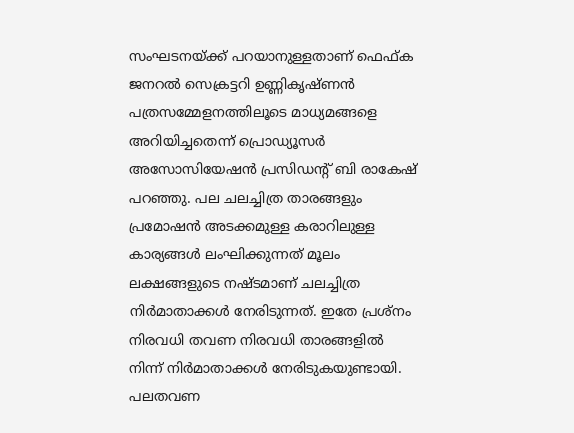സംഘടനയ്ക്ക് പറയാനുള്ളതാണ് ഫെഫ്‌ക ജനറൽ സെക്രട്ടറി ഉണ്ണികൃഷ്ണൻ പത്രസമ്മേളനത്തിലൂടെ മാധ്യമങ്ങളെ അറിയിച്ചതെന്ന് പ്രൊഡ്യൂസർ അസോസിയേഷൻ പ്രസിഡൻ്റ് ബി രാകേഷ് പറഞ്ഞു. പല ചലച്ചിത്ര താരങ്ങളും പ്രമോഷൻ അടക്കമുള്ള കരാറിലുള്ള കാര്യങ്ങൾ ലംഘിക്കുന്നത് മൂലം ലക്ഷങ്ങളുടെ നഷ്ടമാണ് ചലച്ചിത്ര നിർമാതാക്കൾ നേരിടുന്നത്. ഇതേ പ്രശ്നം നിരവധി തവണ നിരവധി താരങ്ങളിൽ നിന്ന് നിർമാതാക്കൾ നേരിടുകയുണ്ടായി. പലതവണ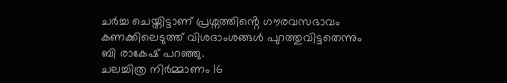ചർച്ച ചെയ്തിട്ടാണ് പ്രശ്നത്തിൻ്റെ ഗൗരവസഭാവം കണക്കിലെടുത്ത് വിശദാംശങ്ങൾ പുറത്തുവിട്ടതെന്നും ബി രാകേഷ് പറഞ്ഞു.
ചലച്ചിത്ര നിർമ്മാണം 16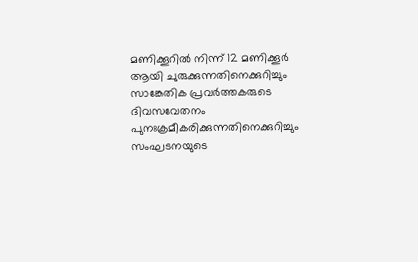മണിക്കൂറിൽ നിന്ന് 12 മണിക്കൂർ ആയി ചുരുക്കുന്നതിനെക്കുറിച്ചും സാങ്കേതിക പ്രവർത്തകരുടെ ദിവസവേതനം പുനഃക്രമീകരിക്കുന്നതിനെക്കുറിച്ചും സംഘടനയുടെ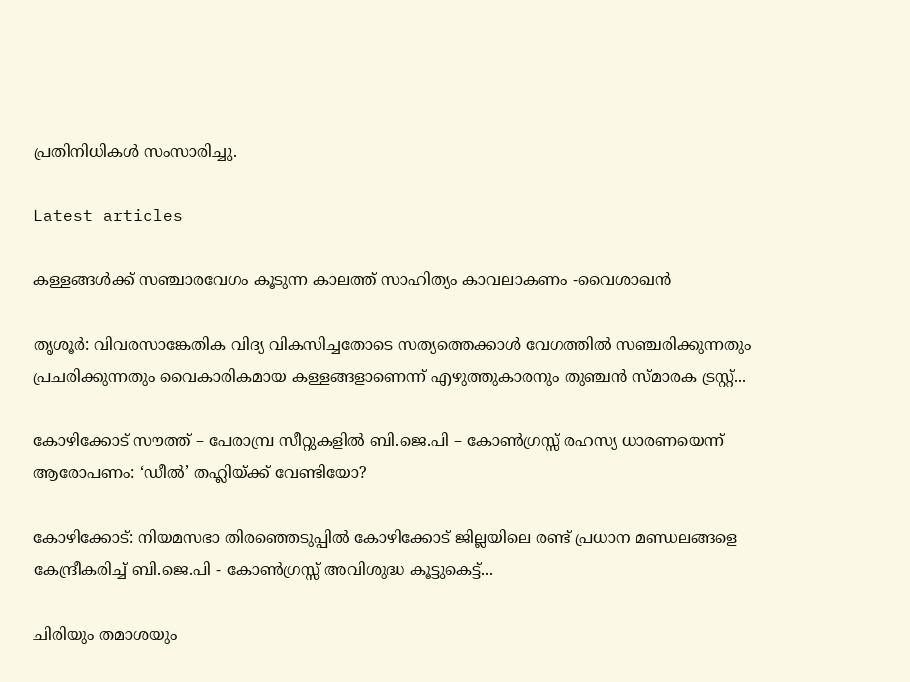പ്രതിനിധികൾ സംസാരിച്ചു.

Latest articles

കള്ളങ്ങൾക്ക് സഞ്ചാരവേഗം കൂടുന്ന കാലത്ത് സാഹിത്യം കാവലാകണം -വൈശാഖൻ

തൃശൂർ: വിവരസാങ്കേതിക വിദ്യ വികസിച്ചതോടെ സത്യത്തെക്കാൾ വേഗത്തിൽ സഞ്ചരിക്കുന്നതും പ്രചരിക്കുന്നതും വൈകാരികമായ കള്ളങ്ങളാണെന്ന് എഴുത്തുകാരനും തുഞ്ചൻ സ്മാരക ട്രസ്റ്റ്...

കോഴിക്കോട് സൗത്ത് – പേരാമ്പ്ര സീറ്റുകളിൽ ബി.ജെ.പി – കോൺഗ്രസ്സ് രഹസ്യ ധാരണയെന്ന് ആരോപണം: ‘ഡീൽ’ തഹ്ലിയ്ക്ക് വേണ്ടിയോ?

കോഴിക്കോട്: നിയമസഭാ തിരഞ്ഞെടുപ്പിൽ കോഴിക്കോട് ജില്ലയിലെ രണ്ട് പ്രധാന മണ്ഡലങ്ങളെ കേന്ദ്രീകരിച്ച് ബി.ജെ.പി - കോൺഗ്രസ്സ് അവിശുദ്ധ കൂട്ടുകെട്ട്...

ചിരിയും തമാശയും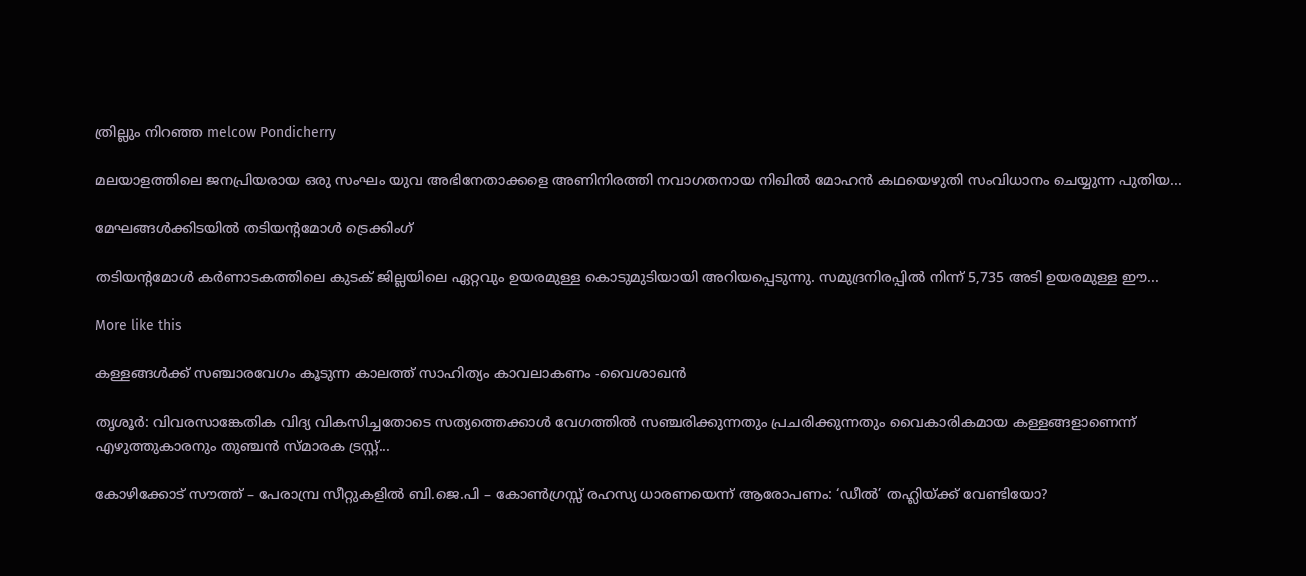ത്രില്ലും നിറഞ്ഞ melcow Pondicherry

മലയാളത്തിലെ ജനപ്രിയരായ ഒരു സംഘം യുവ അഭിനേതാക്കളെ അണിനിരത്തി നവാഗതനായ നിഖിൽ മോഹൻ കഥയെഴുതി സംവിധാനം ചെയ്യുന്ന പുതിയ...

മേഘങ്ങൾക്കിടയിൽ തടിയന്റമോൾ ട്രെക്കിംഗ്

തടിയന്റമോൾ കർണാടകത്തിലെ കുടക് ജില്ലയിലെ ഏറ്റവും ഉയരമുള്ള കൊടുമുടിയായി അറിയപ്പെടുന്നു. സമുദ്രനിരപ്പിൽ നിന്ന് 5,735 അടി ഉയരമുള്ള ഈ...

More like this

കള്ളങ്ങൾക്ക് സഞ്ചാരവേഗം കൂടുന്ന കാലത്ത് സാഹിത്യം കാവലാകണം -വൈശാഖൻ

തൃശൂർ: വിവരസാങ്കേതിക വിദ്യ വികസിച്ചതോടെ സത്യത്തെക്കാൾ വേഗത്തിൽ സഞ്ചരിക്കുന്നതും പ്രചരിക്കുന്നതും വൈകാരികമായ കള്ളങ്ങളാണെന്ന് എഴുത്തുകാരനും തുഞ്ചൻ സ്മാരക ട്രസ്റ്റ്...

കോഴിക്കോട് സൗത്ത് – പേരാമ്പ്ര സീറ്റുകളിൽ ബി.ജെ.പി – കോൺഗ്രസ്സ് രഹസ്യ ധാരണയെന്ന് ആരോപണം: ‘ഡീൽ’ തഹ്ലിയ്ക്ക് വേണ്ടിയോ?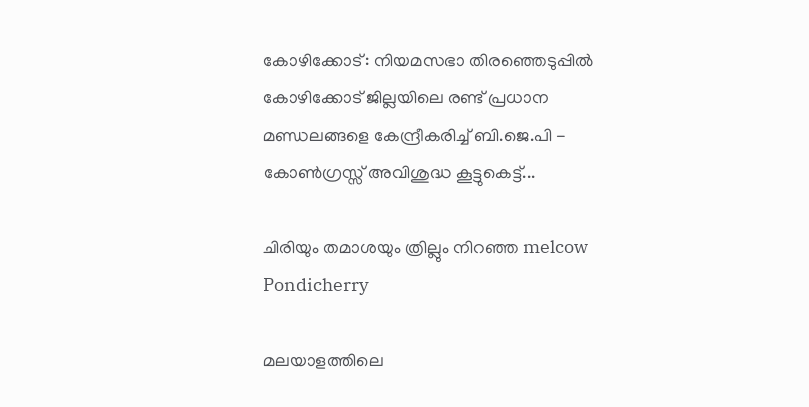കോഴിക്കോട്: നിയമസഭാ തിരഞ്ഞെടുപ്പിൽ കോഴിക്കോട് ജില്ലയിലെ രണ്ട് പ്രധാന മണ്ഡലങ്ങളെ കേന്ദ്രീകരിച്ച് ബി.ജെ.പി - കോൺഗ്രസ്സ് അവിശുദ്ധ കൂട്ടുകെട്ട്...

ചിരിയും തമാശയും ത്രില്ലും നിറഞ്ഞ melcow Pondicherry

മലയാളത്തിലെ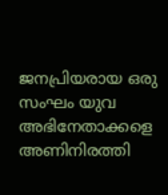ജനപ്രിയരായ ഒരു സംഘം യുവ അഭിനേതാക്കളെ അണിനിരത്തി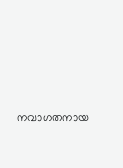നവാഗതനായ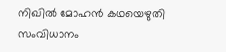നിഖിൽ മോഹൻ കഥയെഴുതി സംവിധാനം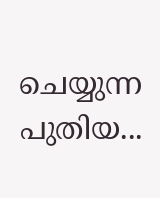ചെയ്യുന്ന പുതിയ...